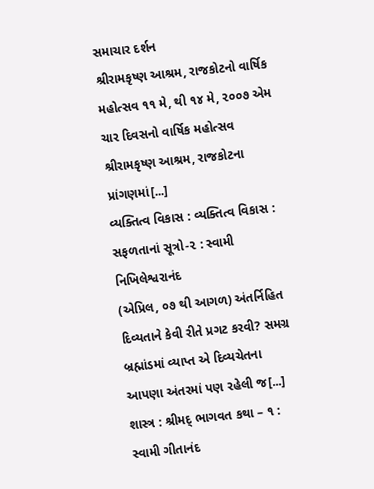સમાચાર દર્શન
શ્રીરામકૃષ્ણ આશ્રમ, રાજકોટનો વાર્ષિક મહોત્સવ ૧૧ મે, થી ૧૪ મે, ૨૦૦૭ એમ ચાર દિવસનો વાર્ષિક મહોત્સવ શ્રીરામકૃષ્ણ આશ્રમ, રાજકોટના પ્રાંગણમાં[...]
વ્યક્તિત્વ વિકાસ : વ્યક્તિત્વ વિકાસ : સફળતાનાં સૂત્રો-૨ : સ્વામી નિખિલેશ્વરાનંદ
(એપ્રિલ, ૦૭ થી આગળ) અંતર્નિહિત દિવ્યતાને કેવી રીતે પ્રગટ કરવી? સમગ્ર બ્રહ્માંડમાં વ્યાપ્ત એ દિવ્યચેતના આપણા અંતરમાં પણ રહેલી જ[...]
શાસ્ત્ર : શ્રીમદ્ ભાગવત કથા – ૧ : સ્વામી ગીતાનંદ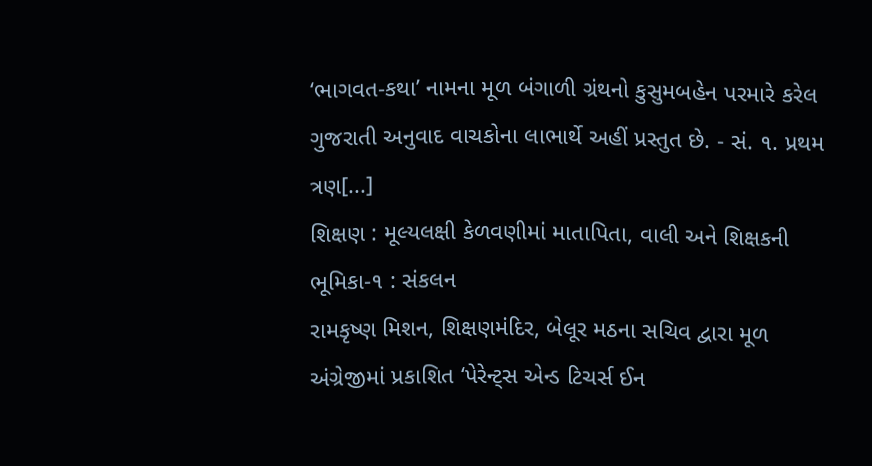‘ભાગવત-કથા’ નામના મૂળ બંગાળી ગ્રંથનો કુસુમબહેન પરમારે કરેલ ગુજરાતી અનુવાદ વાચકોના લાભાર્થે અહીં પ્રસ્તુત છે. - સં. ૧. પ્રથમ ત્રણ[...]
શિક્ષણ : મૂલ્યલક્ષી કેળવણીમાં માતાપિતા, વાલી અને શિક્ષકની ભૂમિકા-૧ : સંકલન
રામકૃષ્ણ મિશન, શિક્ષણમંદિર, બેલૂર મઠના સચિવ દ્વારા મૂળ અંગ્રેજીમાં પ્રકાશિત ‘પેરેન્ટ્સ એન્ડ ટિચર્સ ઈન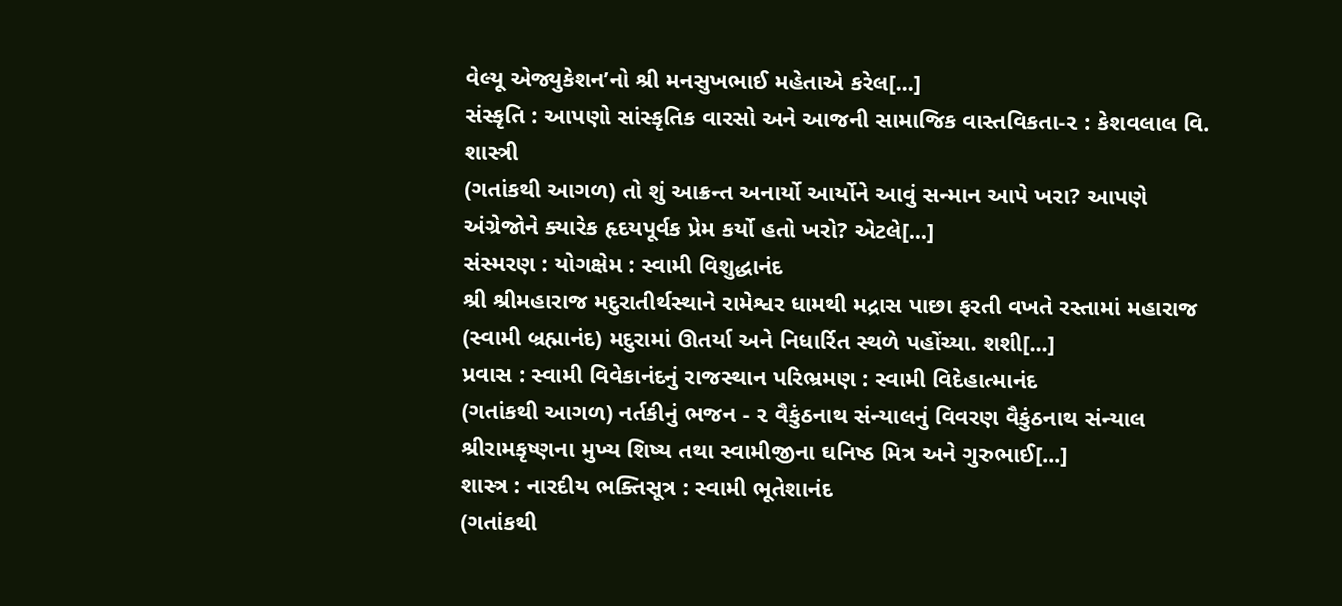વેલ્યૂ એજ્યુકેશન’નો શ્રી મનસુખભાઈ મહેતાએ કરેલ[...]
સંસ્કૃતિ : આપણો સાંસ્કૃતિક વારસો અને આજની સામાજિક વાસ્તવિકતા-૨ : કેશવલાલ વિ. શાસ્ત્રી
(ગતાંકથી આગળ) તો શું આક્રન્ત અનાર્યો આર્યોને આવું સન્માન આપે ખરા? આપણે અંગ્રેજોને ક્યારેક હૃદયપૂર્વક પ્રેમ કર્યો હતો ખરો? એટલે[...]
સંસ્મરણ : યોગક્ષેમ : સ્વામી વિશુદ્ધાનંદ
શ્રી શ્રીમહારાજ મદુરાતીર્થસ્થાને રામેશ્વર ધામથી મદ્રાસ પાછા ફરતી વખતે રસ્તામાં મહારાજ (સ્વામી બ્રહ્માનંદ) મદુરામાં ઊતર્યા અને નિધાર્રિત સ્થળે પહોંચ્યા. શશી[...]
પ્રવાસ : સ્વામી વિવેકાનંદનું રાજસ્થાન પરિભ્રમણ : સ્વામી વિદેહાત્માનંદ
(ગતાંકથી આગળ) નર્તકીનું ભજન - ૨ વૈકુંઠનાથ સંન્યાલનું વિવરણ વૈકુંઠનાથ સંન્યાલ શ્રીરામકૃષ્ણના મુખ્ય શિષ્ય તથા સ્વામીજીના ઘનિષ્ઠ મિત્ર અને ગુરુભાઈ[...]
શાસ્ત્ર : નારદીય ભક્તિસૂત્ર : સ્વામી ભૂતેશાનંદ
(ગતાંકથી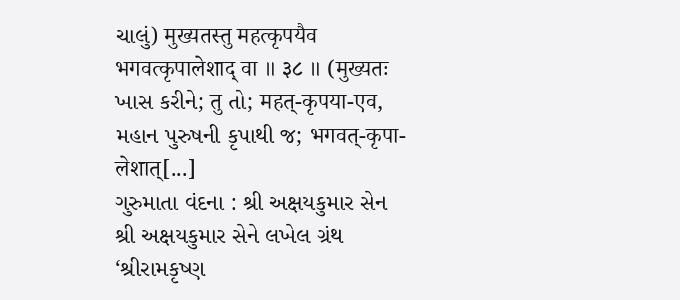ચાલું) मुख्यतस्तु महत्कृपयैव भगवत्कृपालेशाद् वा ॥ ३८ ॥ (मुख्यतः ખાસ કરીને; तु તો; महत्-कृपया-एव, મહાન પુરુષની કૃપાથી જ; भगवत्-कृपा-लेशात्[...]
ગુરુમાતા વંદના : શ્રી અક્ષયકુમાર સેન
શ્રી અક્ષયકુમાર સેને લખેલ ગ્રંથ ‘શ્રીરામકૃષ્ણ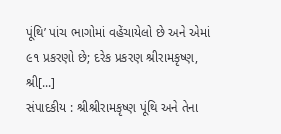પૂંથિ’ પાંચ ભાગોમાં વહેંચાયેલો છે અને એમાં ૯૧ પ્રકરણો છે; દરેક પ્રકરણ શ્રીરામકૃષ્ણ, શ્રી[...]
સંપાદકીય : શ્રીશ્રીરામકૃષ્ણ પૂંથિ અને તેના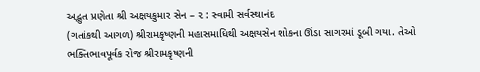અદ્ભુત પ્રણેતા શ્રી અક્ષયકુમાર સેન – ૨ : સ્વામી સર્વસ્થાનંદ
(ગતાંકથી આગળ) શ્રીરામકૃષ્ણની મહાસમાધિથી અક્ષયસેન શોકના ઊંડા સાગરમાં ડૂબી ગયા. તેઓ ભક્તિભાવપૂર્વક રોજ શ્રીરામકૃષ્ણની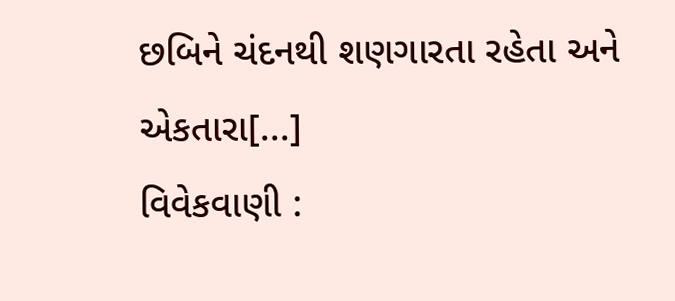છબિને ચંદનથી શણગારતા રહેતા અને એકતારા[...]
વિવેકવાણી :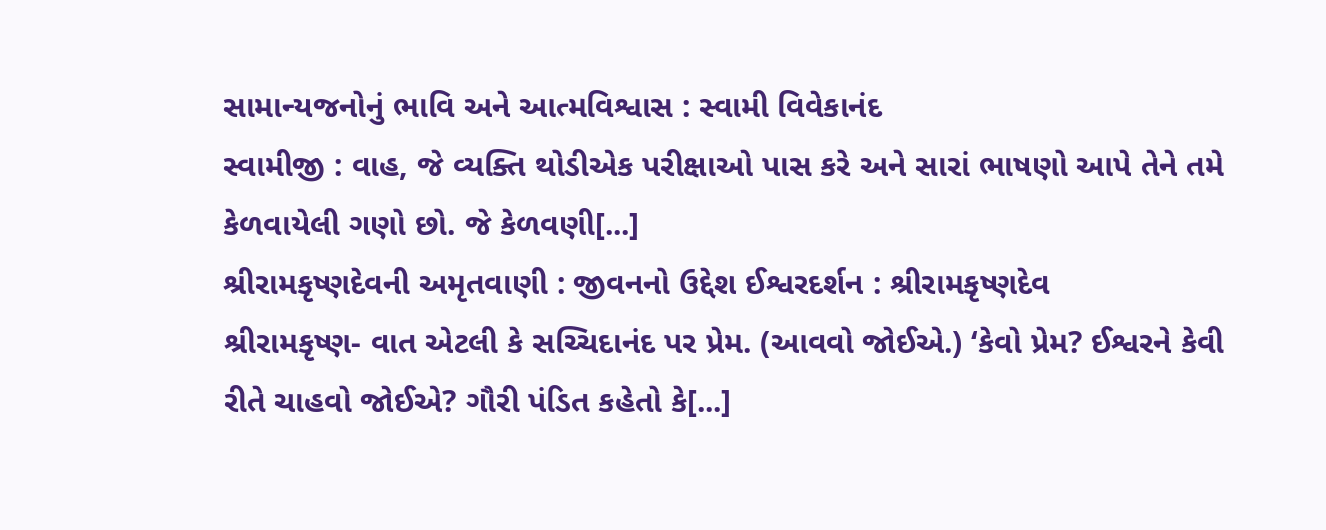સામાન્યજનોનું ભાવિ અને આત્મવિશ્વાસ : સ્વામી વિવેકાનંદ
સ્વામીજી : વાહ, જે વ્યક્તિ થોડીએક પરીક્ષાઓ પાસ કરે અને સારાં ભાષણો આપે તેને તમે કેળવાયેલી ગણો છો. જે કેળવણી[...]
શ્રીરામકૃષ્ણદેવની અમૃતવાણી : જીવનનો ઉદ્દેશ ઈશ્વરદર્શન : શ્રીરામકૃષ્ણદેવ
શ્રીરામકૃષ્ણ- વાત એટલી કે સચ્ચિદાનંદ પર પ્રેમ. (આવવો જોઈએ.) ‘કેવો પ્રેમ? ઈશ્વરને કેવી રીતે ચાહવો જોઈએ? ગૌરી પંડિત કહેતો કે[...]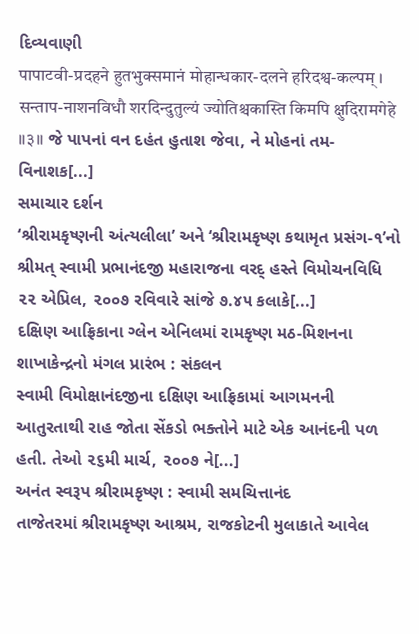દિવ્યવાણી
पापाटवी-प्रदहने हुतभुक्समानं मोहान्धकार-दलने हरिदश्व-कल्पम् । सन्ताप-नाशनविधौ शरदिन्दुतुल्यं ज्योतिश्चकास्ति किमपि क्षुदिरामगेहे ॥३॥ જે પાપનાં વન દહંત હુતાશ જેવા, ને મોહનાં તમ-વિનાશક[...]
સમાચાર દર્શન
‘શ્રીરામકૃષ્ણની અંત્યલીલા’ અને ‘શ્રીરામકૃષ્ણ કથામૃત પ્રસંગ-૧’નો શ્રીમત્ સ્વામી પ્રભાનંદજી મહારાજના વરદ્ હસ્તે વિમોચનવિધિ ૨૨ એપ્રિલ, ૨૦૦૭ રવિવારે સાંજે ૭.૪૫ કલાકે[...]
દક્ષિણ આફ્રિકાના ગ્લેન એનિલમાં રામકૃષ્ણ મઠ-મિશનના શાખાકેન્દ્રનો મંગલ પ્રારંભ : સંકલન
સ્વામી વિમોક્ષાનંદજીના દક્ષિણ આફ્રિકામાં આગમનની આતુરતાથી રાહ જોતા સેંકડો ભક્તોને માટે એક આનંદની પળ હતી. તેઓ ૨૬મી માર્ચ, ૨૦૦૭ ને[...]
અનંત સ્વરૂપ શ્રીરામકૃષ્ણ : સ્વામી સમચિત્તાનંદ
તાજેતરમાં શ્રીરામકૃષ્ણ આશ્રમ, રાજકોટની મુલાકાતે આવેલ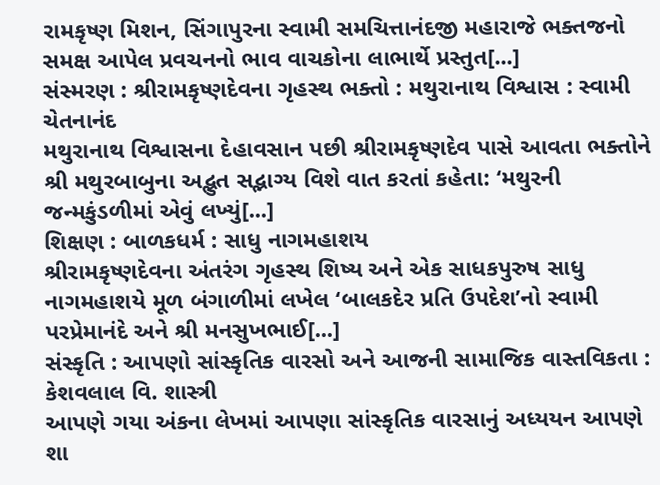રામકૃષ્ણ મિશન, સિંગાપુરના સ્વામી સમચિત્તાનંદજી મહારાજે ભક્તજનો સમક્ષ આપેલ પ્રવચનનો ભાવ વાચકોના લાભાર્થે પ્રસ્તુત[...]
સંસ્મરણ : શ્રીરામકૃષ્ણદેવના ગૃહસ્થ ભક્તો : મથુરાનાથ વિશ્વાસ : સ્વામી ચેતનાનંદ
મથુરાનાથ વિશ્વાસના દેહાવસાન પછી શ્રીરામકૃષ્ણદેવ પાસે આવતા ભક્તોને શ્રી મથુરબાબુના અદ્ભુત સદ્ભાગ્ય વિશે વાત કરતાં કહેતા: ‘મથુરની જન્મકુંડળીમાં એવું લખ્યું[...]
શિક્ષણ : બાળકધર્મ : સાધુ નાગમહાશય
શ્રીરામકૃષ્ણદેવના અંતરંગ ગૃહસ્થ શિષ્ય અને એક સાધકપુરુષ સાધુ નાગમહાશયે મૂળ બંગાળીમાં લખેલ ‘બાલકદેર પ્રતિ ઉપદેશ’નો સ્વામી પરપ્રેમાનંદે અને શ્રી મનસુખભાઈ[...]
સંસ્કૃતિ : આપણો સાંસ્કૃતિક વારસો અને આજની સામાજિક વાસ્તવિકતા : કેશવલાલ વિ. શાસ્ત્રી
આપણે ગયા અંકના લેખમાં આપણા સાંસ્કૃતિક વારસાનું અધ્યયન આપણે શા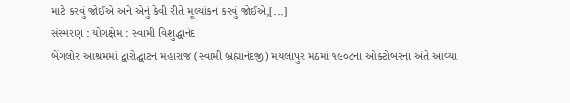માટે કરવું જોઈએ અને એનું કેવી રીતે મૂલ્યાંકન કરવું જોઈએ,[...]
સંસ્મરણ : યોગક્ષેમ : સ્વામી વિશુદ્ધાનંદ
બેંગલોર આશ્રમમાં દ્વારોદ્ઘાટન મહારાજ (સ્વામી બ્રહ્માનંદજી) મયલાપુર મઠમાં ૧૯૦૮ના ઓક્ટોબરના અંતે આવ્યા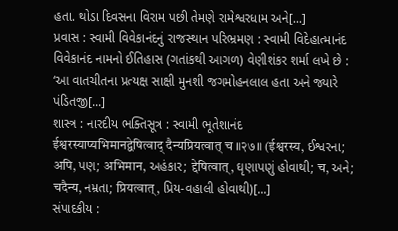હતા. થોડા દિવસના વિરામ પછી તેમણે રામેશ્વરધામ અને[...]
પ્રવાસ : સ્વામી વિવેકાનંદનું રાજસ્થાન પરિભ્રમણ : સ્વામી વિદેહાત્માનંદ
વિવેકાનંદ નામનો ઈતિહાસ (ગતાંકથી આગળ) વેણીશંકર શર્મા લખે છે : ‘આ વાતચીતના પ્રત્યક્ષ સાક્ષી મુનશી જગમોહનલાલ હતા અને જ્યારે પંડિતજી[...]
શાસ્ત્ર : નારદીય ભક્તિસૂત્ર : સ્વામી ભૂતેશાનંદ
ईश्वरस्याप्यभिमानद्वेषित्वाद् दैन्यप्रियत्वात् च ॥२७॥ (ईश्वरस्य, ઈશ્વરના; अपि, પણ; अभिमान, અહંકાર; द्देषित्वात्, ઘૃણાપણું હોવાથી; च, અને; चदैन्य, નમ્રતા; प्रियत्वात्, પ્રિય-વહાલી હોવાથી)[...]
સંપાદકીય :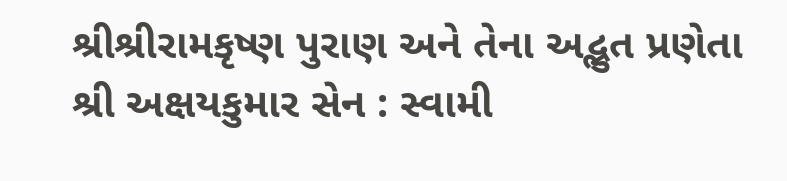શ્રીશ્રીરામકૃષ્ણ પુરાણ અને તેના અદ્ભુત પ્રણેતા શ્રી અક્ષયકુમાર સેન : સ્વામી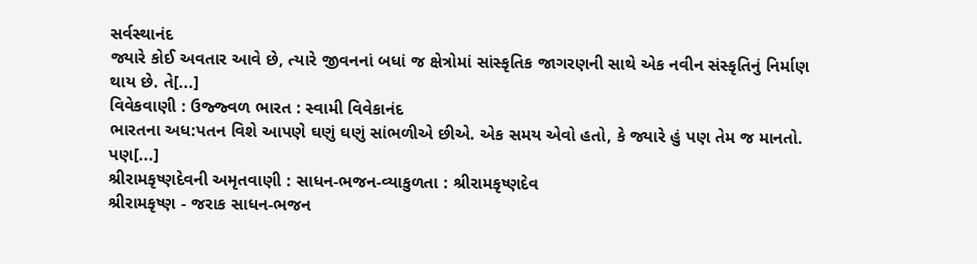સર્વસ્થાનંદ
જ્યારે કોઈ અવતાર આવે છે, ત્યારે જીવનનાં બધાં જ ક્ષેત્રોમાં સાંસ્કૃતિક જાગરણની સાથે એક નવીન સંસ્કૃતિનું નિર્માણ થાય છે. તે[...]
વિવેકવાણી : ઉજ્જ્વળ ભારત : સ્વામી વિવેકાનંદ
ભારતના અધ:પતન વિશે આપણે ઘણું ઘણું સાંભળીએ છીએ. એક સમય એવો હતો, કે જ્યારે હું પણ તેમ જ માનતો. પણ[...]
શ્રીરામકૃષ્ણદેવની અમૃતવાણી : સાધન-ભજન-વ્યાકુળતા : શ્રીરામકૃષ્ણદેવ
શ્રીરામકૃષ્ણ - જરાક સાધન-ભજન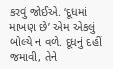કરવું જોઈએ. ‘દૂધમાં માખણ છે’ એમ એકલું બોલ્યે ન વળે. દૂધનું દહીં જમાવી, તેને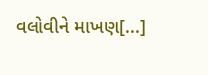વલોવીને માખણ[...]